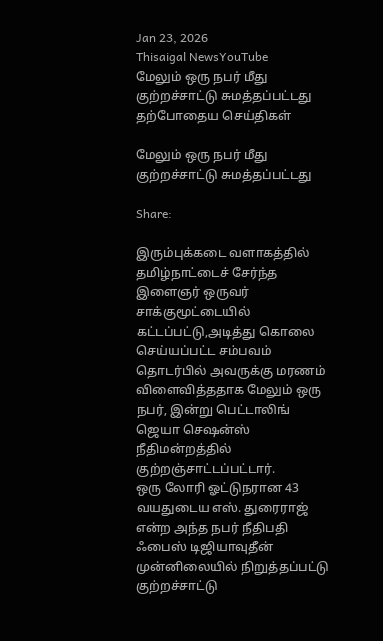Jan 23, 2026
Thisaigal NewsYouTube
மேலும் ஒரு நபர் மீது குற்றச்சாட்டு சுமத்தப்பட்டது
தற்போதைய செய்திகள்

மேலும் ஒரு நபர் மீது குற்றச்சாட்டு சுமத்தப்பட்டது

Share:

இரும்புக்கடை வளாகத்தில் தமிழ்நாட்டைச் சேர்ந்த இளைஞர் ஒருவர் சாக்குமூட்டையில் கட்டப்பட்டு,அடித்து கொலை செய்யப்பட்ட சம்பவம் தொடர்பில் அவருக்கு மரணம் விளைவித்ததாக மேலும் ஒரு நபர், இன்று பெட்டாலிங் ஜெயா செஷன்ஸ் நீதிமன்றத்தில் குற்றஞ்சாட்டப்பட்டார்.
ஒரு லோரி ஓட்டுநரான 43 வயதுடைய எஸ். துரைராஜ் என்ற அந்த நபர் நீதிபதி ஃபைஸ் டிஜியாவுதீன் முன்னிலையில் நிறுத்தப்பட்டு குற்றச்சாட்டு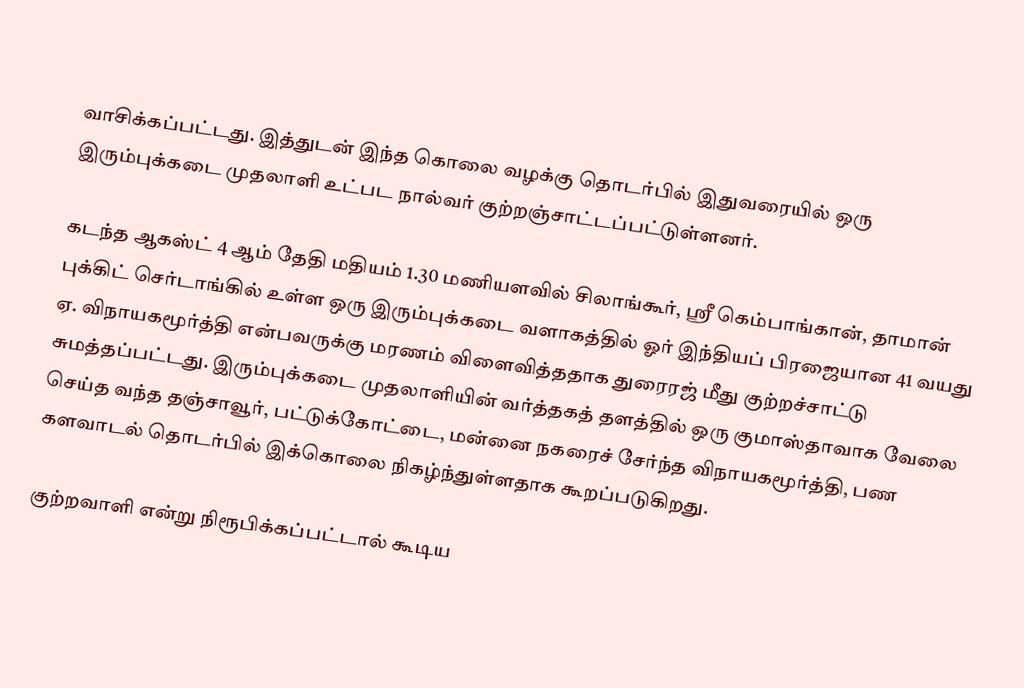வாசிக்கப்பட்டது. இத்துடன் இந்த கொலை வழக்கு தொடர்பில் இதுவரையில் ஒரு இரும்புக்கடை முதலாளி உட்பட நால்வர் குற்றஞ்சாட்டப்பட்டுள்ளனர்.

கடந்த ஆகஸ்ட் 4 ஆம் தேதி மதியம் 1.30 மணியளவில் சிலாங்கூர், ஸ்ரீ கெம்பாங்கான், தாமான் புக்கிட் செர்டாங்கில் உள்ள ஒரு இரும்புக்கடை வளாகத்தில் ஓர் இந்தியப் பிரஜையான 41 வயது ஏ. விநாயகமூர்த்தி என்பவருக்கு மரணம் விளைவித்ததாக துரைரஜ் மீது குற்றச்சாட்டு சுமத்தப்பட்டது. இரும்புக்கடை முதலாளியின் வர்த்தகத் தளத்தில் ஒரு குமாஸ்தாவாக வேலை செய்த வந்த தஞ்சாவூர், பட்டுக்கோட்டை, மன்னை நகரைச் சேர்ந்த விநாயகமூர்த்தி, பண களவாடல் தொடர்பில் இக்கொலை நிகழ்ந்துள்ளதாக கூறப்படுகிறது.

குற்றவாளி என்று நிரூபிக்கப்பட்டால் கூடிய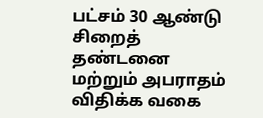பட்சம் 30 ஆண்டு சிறைத் தண்டனை மற்றும் அபராதம் விதிக்க வகை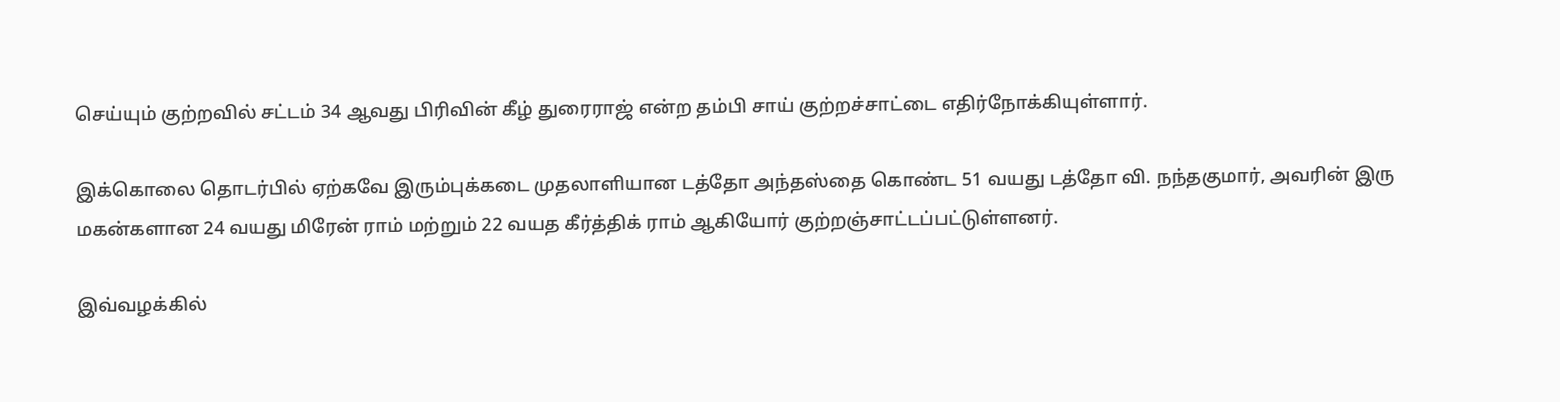செய்யும் குற்றவில் சட்டம் 34 ஆவது பிரிவின் கீழ் துரைராஜ் என்ற தம்பி சாய் குற்றச்சாட்டை எதிர்நோக்கியுள்ளார்.

இக்கொலை தொடர்பில் ஏற்கவே இரும்புக்கடை முதலாளியான டத்தோ அந்தஸ்தை கொண்ட 51 வயது டத்தோ வி. நந்தகுமார், அவரின் இரு மகன்களான 24 வயது மிரேன் ராம் மற்றும் 22 வயத கீர்த்திக் ராம் ஆகியோர் குற்றஞ்சாட்டப்பட்டுள்ளனர்.

இவ்வழக்கில்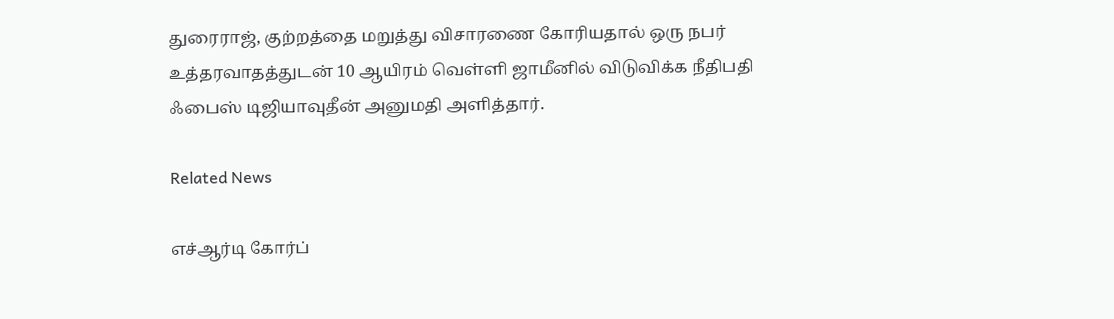துரைராஜ், குற்றத்தை மறுத்து விசாரணை கோரியதால் ஒரு நபர் உத்தரவாதத்துடன் 10 ஆயிரம் வெள்ளி ஜாமீனில் விடுவிக்க நீதிபதி ஃபைஸ் டிஜியாவுதீன் அனுமதி அளித்தார்.

Related News

எச்ஆர்டி கோர்ப்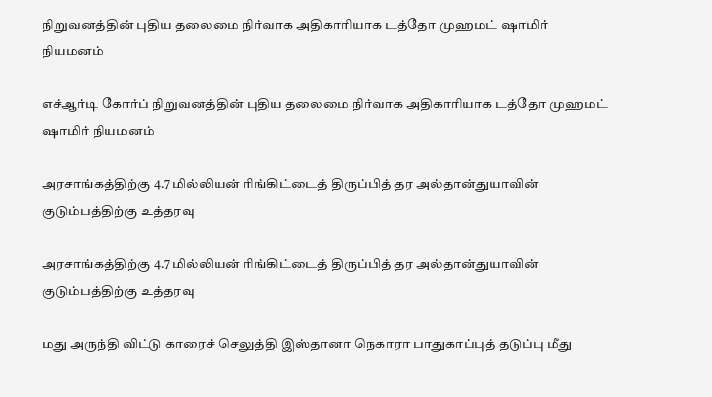நிறுவனத்தின் புதிய தலைமை நிர்வாக அதிகாரியாக டத்தோ முஹமட் ஷாமிர்  நியமனம்

எச்ஆர்டி கோர்ப் நிறுவனத்தின் புதிய தலைமை நிர்வாக அதிகாரியாக டத்தோ முஹமட் ஷாமிர் நியமனம்

அரசாங்கத்திற்கு 4.7 மில்லியன் ரிங்கிட்டைத் திருப்பித் தர அல்தான்துயாவின் குடும்பத்திற்கு உத்தரவு

அரசாங்கத்திற்கு 4.7 மில்லியன் ரிங்கிட்டைத் திருப்பித் தர அல்தான்துயாவின் குடும்பத்திற்கு உத்தரவு

மது அருந்தி விட்டு காரைச் செலுத்தி இஸ்தானா நெகாரா பாதுகாப்புத் தடுப்பு மீது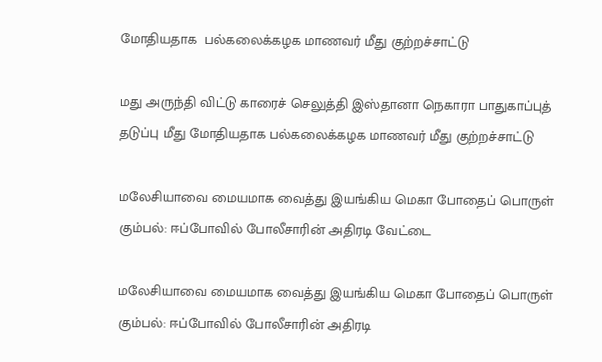மோதியதாக  பல்கலைக்கழக மாணவர் மீது குற்றச்சாட்டு

மது அருந்தி விட்டு காரைச் செலுத்தி இஸ்தானா நெகாரா பாதுகாப்புத் தடுப்பு மீது மோதியதாக பல்கலைக்கழக மாணவர் மீது குற்றச்சாட்டு

மலேசியாவை மையமாக வைத்து இயங்கிய மெகா போதைப் பொருள் கும்பல்: ஈப்போவில் போலீசாரின் அதிரடி வேட்டை

மலேசியாவை மையமாக வைத்து இயங்கிய மெகா போதைப் பொருள் கும்பல்: ஈப்போவில் போலீசாரின் அதிரடி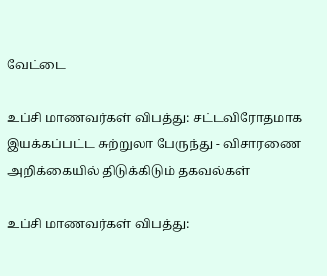வேட்டை

உப்சி மாணவர்கள் விபத்து: சட்டவிரோதமாக இயக்கப்பட்ட சுற்றுலா பேருந்து - விசாரணை அறிக்கையில் திடுக்கிடும் தகவல்கள்

உப்சி மாணவர்கள் விபத்து: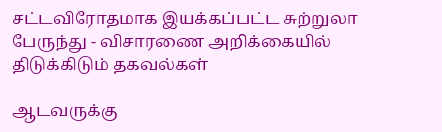சட்டவிரோதமாக இயக்கப்பட்ட சுற்றுலா பேருந்து - விசாரணை அறிக்கையில் திடுக்கிடும் தகவல்கள்

ஆடவருக்கு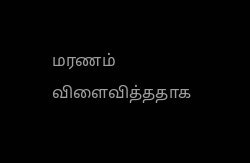மரணம் விளைவித்ததாக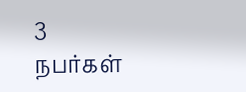3 நபர்கள்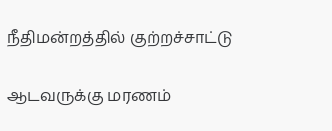நீதிமன்றத்தில் குற்றச்சாட்டு

ஆடவருக்கு மரணம்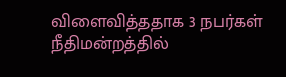விளைவித்ததாக 3 நபர்கள் நீதிமன்றத்தில்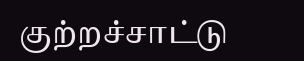குற்றச்சாட்டு